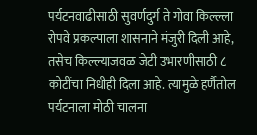पर्यटनवाढीसाठी सुवर्णदुर्ग ते गोवा किल्ल्ला रोपवे प्रकल्पाला शासनाने मंजुरी दिली आहे, तसेच किल्ल्याजवळ जेटी उभारणीसाठी ८ कोटींचा निधीही दिला आहे. त्यामुळे हर्णैतोल पर्यटनाला मोठी चालना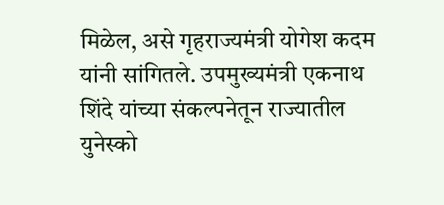मिळेल, असे गृहराज्यमंत्री योगेश कदम यांनी सांगितले. उपमुख्यमंत्री एकनाथ शिंदे यांच्या संकल्पनेतून राज्यातील युनेस्को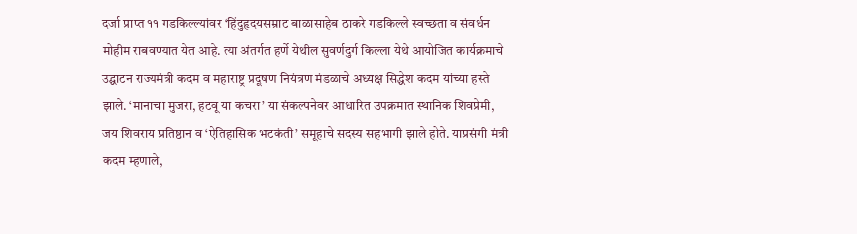दर्जा प्राप्त ११ गडकिल्ल्यांवर ‘हिंदुहृदयसम्राट बाळासाहेब ठाकरे गडकिल्ले स्वच्छता व संवर्धन मोहीम राबवण्यात येत आहे. त्या अंतर्गत हर्णे येथील सुवर्णदुर्ग किल्ला येथे आयोजित कार्यक्रमाचे उद्घाटन राज्यमंत्री कदम व महाराष्ट्र प्रदूषण नियंत्रण मंडळाचे अध्यक्ष सिद्धेश कदम यांच्या हस्ते झाले. ‘मानाचा मुजरा, हटवू या कचरा’ या संकल्पनेवर आधारित उपक्रमात स्थानिक शिवप्रेमी, जय शिवराय प्रतिष्ठान व ‘ऐतिहासिक भटकंती’ समूहाचे सदस्य सहभागी झाले होते. याप्रसंगी मंत्री कदम म्हणाले,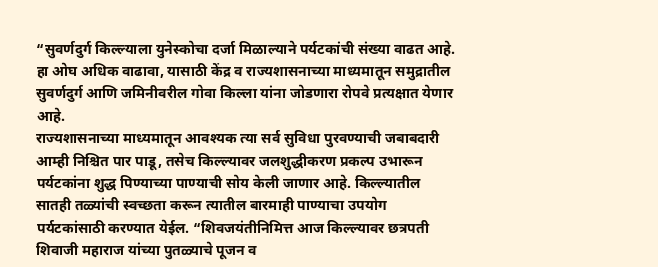“सुवर्णदुर्ग किल्ल्याला युनेस्कोचा दर्जा मिळाल्याने पर्यटकांची संख्या वाढत आहे. हा ओघ अधिक वाढावा, यासाठी केंद्र व राज्यशासनाच्या माध्यमातून समुद्रातील सुवर्णदुर्ग आणि जमिनीवरील गोवा किल्ला यांना जोडणारा रोपवे प्रत्यक्षात येणार आहे.
राज्यशासनाच्या माध्यमातून आवश्यक त्या सर्व सुविधा पुरवण्याची जबाबदारी आम्ही निश्चित पार पाडू, तसेच किल्ल्यावर जलशुद्धीकरण प्रकल्प उभारून पर्यटकांना शुद्ध पिण्याच्या पाण्याची सोय केली जाणार आहे. किल्ल्यातील सातही तळ्यांची स्वच्छता करून त्यातील बारमाही पाण्याचा उपयोग पर्यटकांसाठी करण्यात येईल. “शिवजयंतीनिमित्त आज किल्ल्यावर छत्रपती शिवाजी महाराज यांच्या पुतळ्याचे पूजन व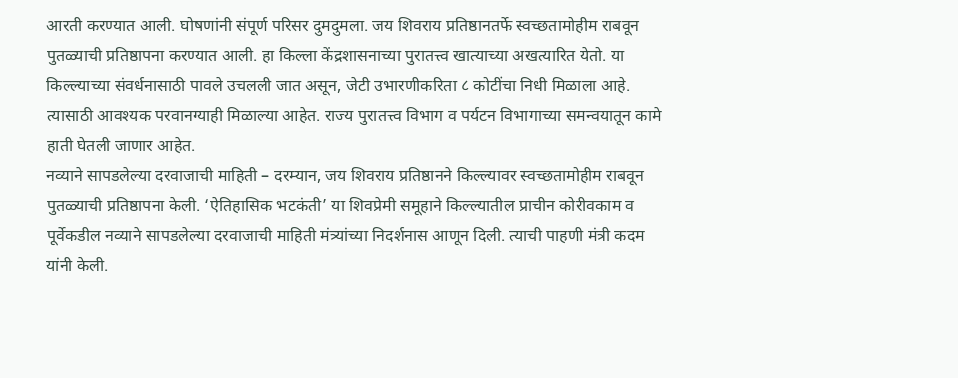आरती करण्यात आली. घोषणांनी संपूर्ण परिसर दुमदुमला. जय शिवराय प्रतिष्ठानतर्फे स्वच्छतामोहीम राबवून पुतळ्याची प्रतिष्ठापना करण्यात आली. हा किल्ला केंद्रशासनाच्या पुरातत्त्व खात्याच्या अखत्यारित येतो. या किल्ल्याच्या संवर्धनासाठी पावले उचलली जात असून, जेटी उभारणीकरिता ८ कोटींचा निधी मिळाला आहे. त्यासाठी आवश्यक परवानग्याही मिळाल्या आहेत. राज्य पुरातत्त्व विभाग व पर्यटन विभागाच्या समन्वयातून कामे हाती घेतली जाणार आहेत.
नव्याने सापडलेल्या दरवाजाची माहिती – दरम्यान, जय शिवराय प्रतिष्ठानने किल्ल्यावर स्वच्छतामोहीम राबवून पुतळ्याची प्रतिष्ठापना केली. ‘ऐतिहासिक भटकंती’ या शिवप्रेमी समूहाने किल्ल्यातील प्राचीन कोरीवकाम व पूर्वेकडील नव्याने सापडलेल्या दरवाजाची माहिती मंत्र्यांच्या निदर्शनास आणून दिली. त्याची पाहणी मंत्री कदम यांनी केली.